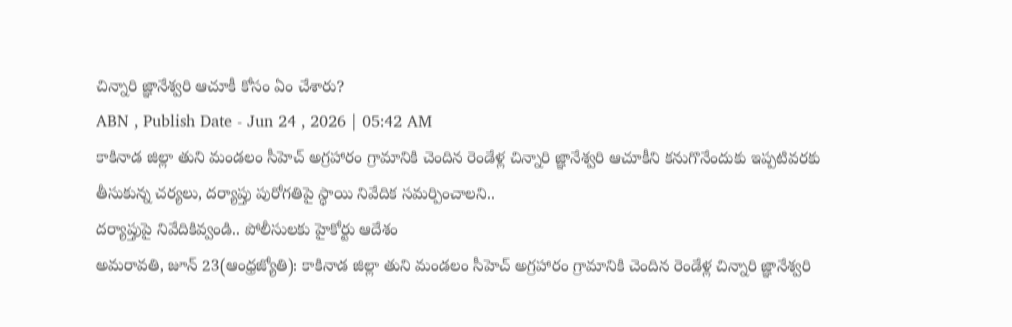చిన్నారి జ్ఞానేశ్వరి ఆచూకీ కోసం ఏం చేశారు?
ABN , Publish Date - Jun 24 , 2026 | 05:42 AM
కాకినాడ జిల్లా తుని మండలం సీహెచ్ అగ్రహారం గ్రామానికి చెందిన రెండేళ్ల చిన్నారి జ్ఞానేశ్వరి ఆచూకీని కనుగొనేందుకు ఇప్పటివరకు తీసుకున్న చర్యలు, దర్యాప్తు పురోగతిపై స్థాయి నివేదిక సమర్పించాలని..
దర్యాప్తుపై నివేదికివ్వండి.. పోలీసులకు హైకోర్టు ఆదేశం
అమరావతి, జూన్ 23(ఆంధ్రజ్యోతి): కాకినాడ జిల్లా తుని మండలం సీహెచ్ అగ్రహారం గ్రామానికి చెందిన రెండేళ్ల చిన్నారి జ్ఞానేశ్వరి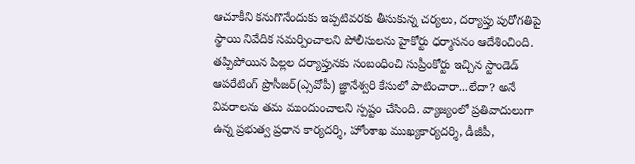ఆచూకీని కనుగొనేందుకు ఇప్పటివరకు తీసుకున్న చర్యలు, దర్యాప్తు పురోగతిపై స్థాయి నివేదిక సమర్పించాలని పోలీసులను హైకోర్టు ధర్మాసనం ఆదేశించింది. తప్పిపోయిన పిల్లల దర్యాప్తునకు సంబంధించి సుప్రీంకోర్టు ఇచ్చిన స్టాండెడ్ ఆపరేటింగ్ ప్రొసీజర్(ఎ్సవోపీ) జ్ఞానేశ్వరి కేసులో పాటించారా...లేదా? అనే వివరాలను తమ ముందుంచాలని స్పష్టం చేసింది. వ్యాజ్యంలో ప్రతివాదులుగా ఉన్న ప్రభుత్వ ప్రధాన కార్యదర్శి, హోంశాఖ ముఖ్యకార్యదర్శి, డీజీపీ,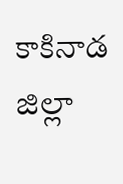కాకినాడ జిల్లా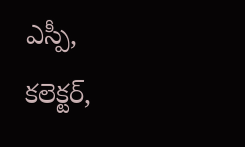ఎస్పీ, కలెక్టర్,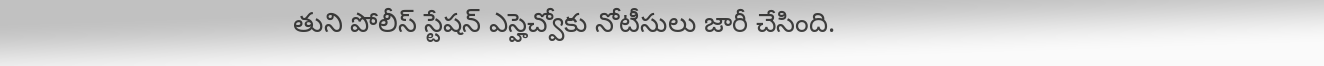తుని పోలీస్ స్టేషన్ ఎస్హెచ్వోకు నోటీసులు జారీ చేసింది.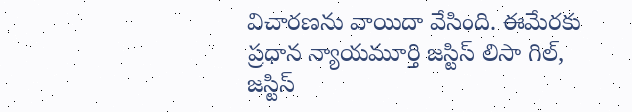విచారణను వాయిదా వేసింది. ఈమేరకు ప్రధాన న్యాయమూర్తి జస్టిస్ లిసా గిల్, జస్టిస్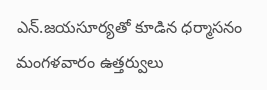ఎన్.జయసూర్యతో కూడిన ధర్మాసనం మంగళవారం ఉత్తర్వులు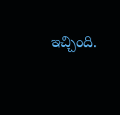ఇచ్చింది.